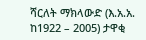ሻርለት ማክላውድ (እ.አ.አ. ከ1922 – 2005) ታዋቂ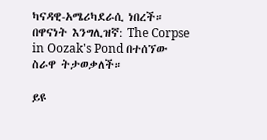ካናዳዊ-አሜሪካደራሲ ነበረች። በዋናነት እንግሊዝኛ: The Corpse in Oozak's Pond በተሰኘው ስራዋ ትታወቃለች።

ይዩ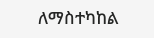ለማስተካከል